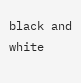black and white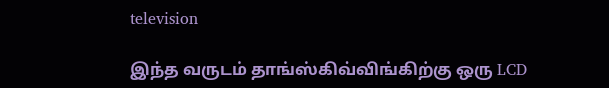television

இந்த வருடம் தாங்ஸ்கிவ்விங்கிற்கு ஒரு LCD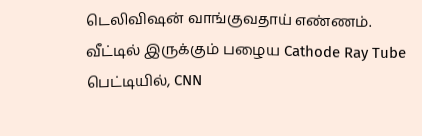டெலிவிஷன் வாங்குவதாய் எண்ணம். வீட்டில் இருக்கும் பழைய Cathode Ray Tube பெட்டியில், CNN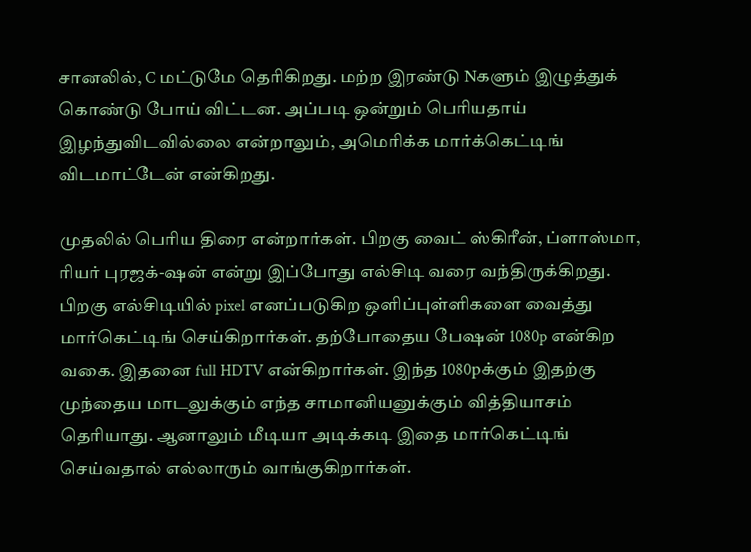சானலில், C மட்டுமே தெரிகிறது. மற்ற இரண்டு Nகளும் இழுத்துக் கொண்டு போய் விட்டன. அப்படி ஒன்றும் பெரியதாய் இழந்துவிடவில்லை என்றாலும், அமெரிக்க மார்க்கெட்டிங் விடமாட்டேன் என்கிறது.

முதலில் பெரிய திரை என்றார்கள். பிறகு வைட் ஸ்கிரீன், ப்ளாஸ்மா, ரியர் புரஜக்-ஷன் என்று இப்போது எல்சிடி வரை வந்திருக்கிறது. பிறகு எல்சிடியில் pixel எனப்படுகிற ஒளிப்புள்ளிகளை வைத்து மார்கெட்டிங் செய்கிறார்கள். தற்போதைய பேஷன் 1080p என்கிற வகை. இதனை full HDTV என்கிறார்கள். இந்த 1080pக்கும் இதற்கு முந்தைய மாடலுக்கும் எந்த சாமானியனுக்கும் வித்தியாசம் தெரியாது. ஆனாலும் மீடியா அடிக்கடி இதை மார்கெட்டிங் செய்வதால் எல்லாரும் வாங்குகிறார்கள்.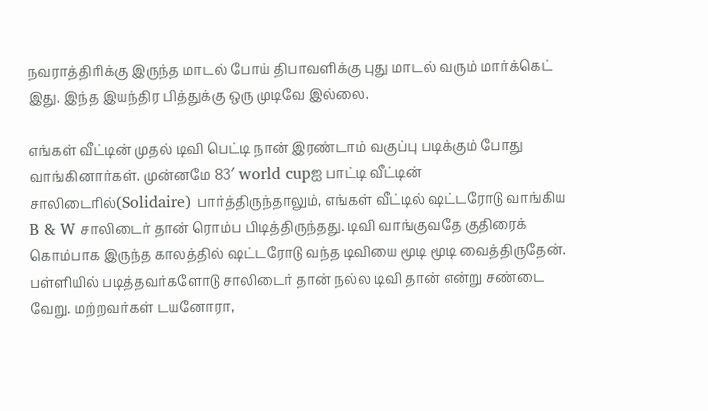நவராத்திரிக்கு இருந்த மாடல் போய் திபாவளிக்கு புது மாடல் வரும் மார்க்கெட் இது. இந்த இயந்திர பித்துக்கு ஒரு முடிவே இல்லை.

எங்கள் வீட்டின் முதல் டிவி பெட்டி நான் இரண்டாம் வகுப்பு படிக்கும் போது வாங்கினார்கள். முன்னமே 83′ world cupஐ பாட்டி வீட்டின் சாலிடைரில்(Solidaire) பார்த்திருந்தாலும், எங்கள் வீட்டில் ஷட்டரோடு வாங்கிய B & W சாலிடைர் தான் ரொம்ப பிடித்திருந்தது. டிவி வாங்குவதே குதிரைக் கொம்பாக இருந்த காலத்தில் ஷட்டரோடு வந்த டிவியை மூடி மூடி வைத்திருதேன். பள்ளியில் படித்தவர்களோடு சாலிடைர் தான் நல்ல டிவி தான் என்று சண்டை வேறு. மற்றவர்கள் டயனோரா,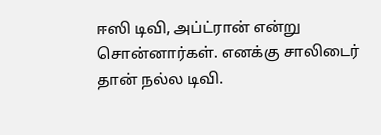ஈஸி டிவி, அப்ட்ரான் என்று சொன்னார்கள். எனக்கு சாலிடைர் தான் நல்ல டிவி.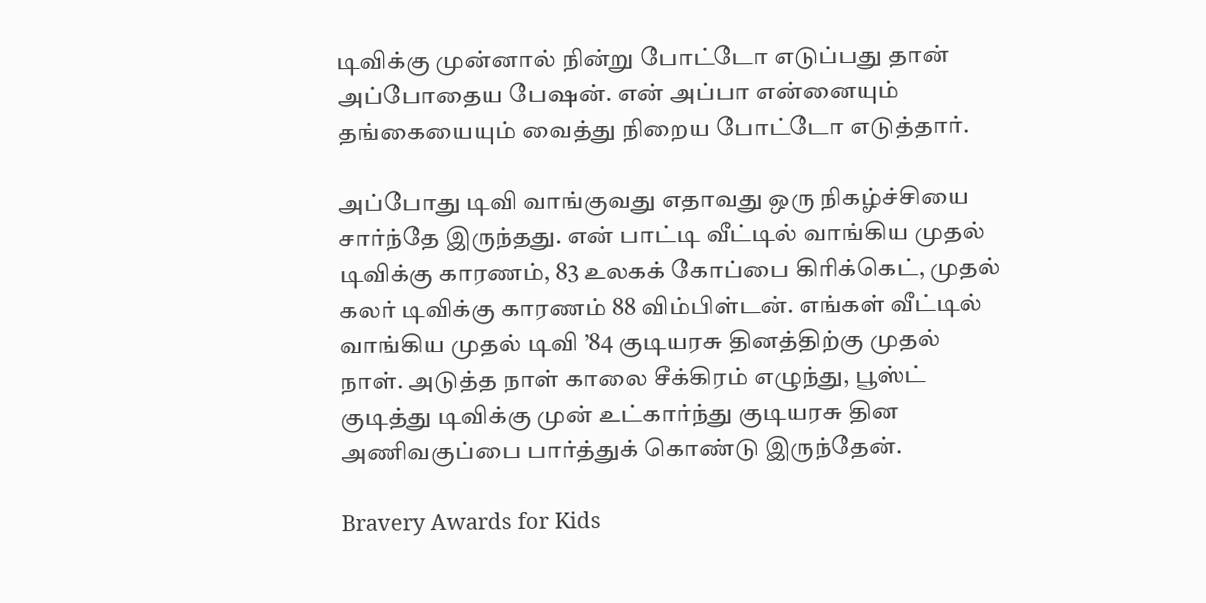டிவிக்கு முன்னால் நின்று போட்டோ எடுப்பது தான் அப்போதைய பேஷன். என் அப்பா என்னையும் தங்கையையும் வைத்து நிறைய போட்டோ எடுத்தார்.

அப்போது டிவி வாங்குவது எதாவது ஒரு நிகழ்ச்சியை சார்ந்தே இருந்தது. என் பாட்டி வீட்டில் வாங்கிய முதல் டிவிக்கு காரணம், 83 உலகக் கோப்பை கிரிக்கெட், முதல் கலர் டிவிக்கு காரணம் 88 விம்பிள்டன். எங்கள் வீட்டில் வாங்கிய முதல் டிவி ’84 குடியரசு தினத்திற்கு முதல் நாள். அடுத்த நாள் காலை சீக்கிரம் எழுந்து, பூஸ்ட் குடித்து டிவிக்கு முன் உட்கார்ந்து குடியரசு தின அணிவகுப்பை பார்த்துக் கொண்டு இருந்தேன்.

Bravery Awards for Kids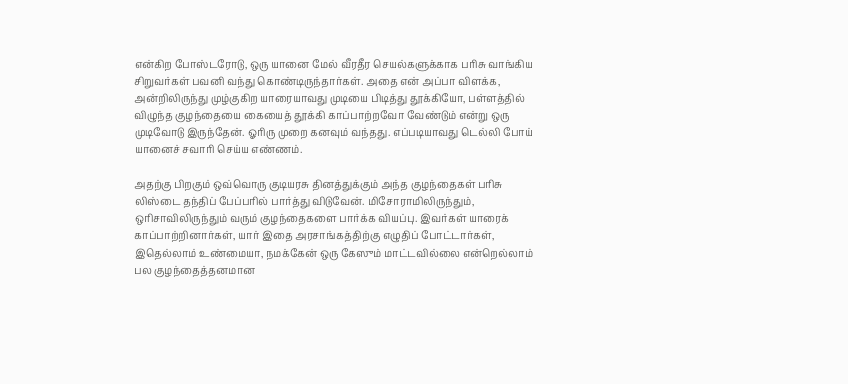என்கிற போஸ்டரோடு, ஒரு யானை மேல் வீரதீர செயல்களுக்காக பரிசு வாங்கிய சிறுவர்கள் பவனி வந்து கொண்டிருந்தார்கள். அதை என் அப்பா விளக்க, அன்றிலிருந்து முழ்குகிற யாரையாவது முடியை பிடித்து தூக்கியோ, பள்ளத்தில் விழுந்த குழந்தையை கையைத் தூக்கி காப்பாற்றவோ வேண்டும் என்று ஒரு முடிவோடு இருந்தேன். ஓரிரு முறை கனவும் வந்தது. எப்படியாவது டெல்லி போய் யானைச் சவாரி செய்ய எண்ணம்.

அதற்கு பிறகும் ஒவ்வொரு குடியரசு தினத்துக்கும் அந்த குழந்தைகள் பரிசு லிஸ்டை தந்திப் பேப்பரில் பார்த்து விடுவேன். மிசோராமிலிருந்தும், ஒரிசாவிலிருந்தும் வரும் குழந்தைகளை பார்க்க வியப்பு. இவர்கள் யாரைக் காப்பாற்றினார்கள், யார் இதை அரசாங்கத்திற்கு எழுதிப் போட்டார்கள், இதெல்லாம் உண்மையா, நமக்கேன் ஒரு கேஸும் மாட்டவில்லை என்றெல்லாம் பல குழந்தைத்தனமான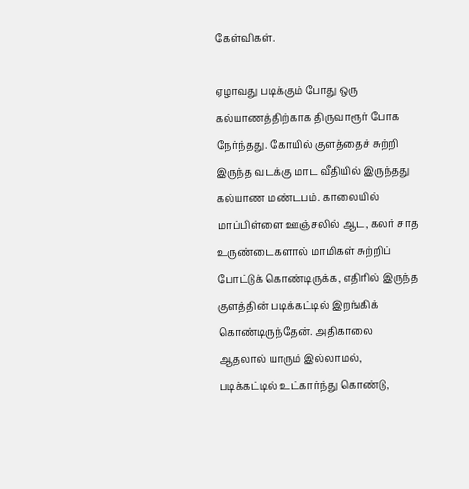கேள்விகள்.

ஏழாவது படிக்கும் போது ஒரு கல்யாணத்திற்காக திருவாரூர் போக நேர்ந்தது. கோயில் குளத்தைச் சுற்றி இருந்த வடக்கு மாட வீதியில் இருந்தது கல்யாண மண்டபம். காலையில் மாப்பிள்ளை ஊஞ்சலில் ஆட, கலர் சாத உருண்டைகளால் மாமிகள் சுற்றிப் போட்டுக் கொண்டிருக்க, எதிரில் இருந்த குளத்தின் படிக்கட்டில் இறங்கிக் கொண்டிருந்தேன். அதிகாலை ஆதலால் யாரும் இல்லாமல், படிக்கட்டில் உட்கார்ந்து கொண்டு,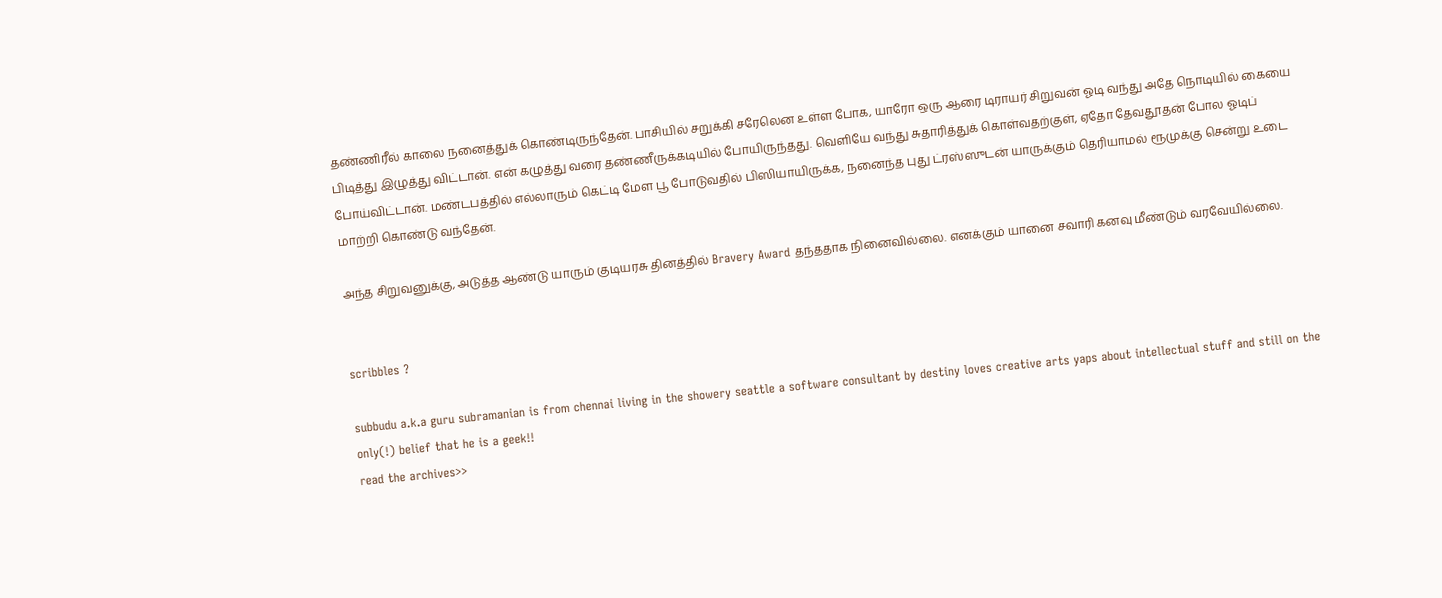தண்ணிரீல் காலை நனைத்துக் கொண்டிருந்தேன். பாசியில் சறுக்கி சரேலென உள்ள போக, யாரோ ஒரு ஆரை டிராயர் சிறுவன் ஓடி வந்து அதே நொடியில் கையை பிடித்து இழுத்து விட்டான். என் கழுத்து வரை தண்ணீருக்கடியில் போயிருந்தது. வெளியே வந்து சுதாரித்துக் கொள்வதற்குள், ஏதோ தேவதூதன் போல ஓடிப் போய்விட்டான். மண்டபத்தில் எல்லாரும் கெட்டி மேள பூ போடுவதில் பிஸியாயிருக்க, நனைந்த புது ட்ரஸ்ஸுடன் யாருக்கும் தெரியாமல் ரூமுக்கு சென்று உடை மாற்றி கொண்டு வந்தேன்.

அந்த சிறுவனுக்கு, அடுத்த ஆண்டு யாரும் குடியரசு தினத்தில் Bravery Award தந்ததாக நினைவில்லை. எனக்கும் யானை சவாரி கனவு மீண்டும் வரவேயில்லை.


scribbles ?

subbudu a.k.a guru subramanian is from chennai living in the showery seattle a software consultant by destiny loves creative arts yaps about intellectual stuff and still on the only(!) belief that he is a geek!!
read the archives>>